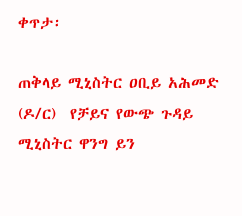ቀጥታ፡

ጠቅላይ ሚኒስትር ዐቢይ አሕመድ (ዶ/ር)  የቻይና የውጭ ጉዳይ ሚኒስትር ዋንግ ይን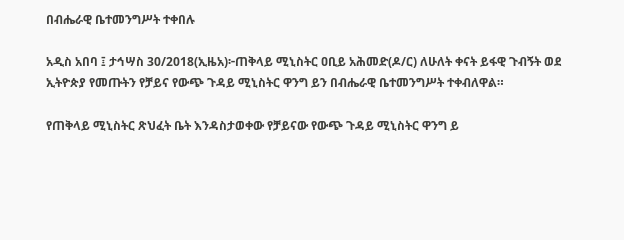በብሔራዊ ቤተመንግሥት ተቀበሉ

አዲስ አበባ ፤ ታኅሣስ 30/2018(ኢዜአ)፦ጠቅላይ ሚኒስትር ዐቢይ አሕመድ(ዶ/ር) ለሁለት ቀናት ይፋዊ ጉብኝት ወደ ኢትዮጵያ የመጡትን የቻይና የውጭ ጉዳይ ሚኒስትር ዋንግ ይን በብሔራዊ ቤተመንግሥት ተቀብለዋል።

የጠቅላይ ሚኒስትር ጽህፈት ቤት እንዳስታወቀው የቻይናው የውጭ ጉዳይ ሚኒስትር ዋንግ ይ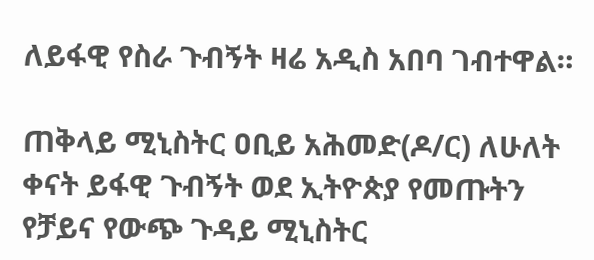ለይፋዊ የስራ ጉብኝት ዛሬ አዲስ አበባ ገብተዋል።

ጠቅላይ ሚኒስትር ዐቢይ አሕመድ(ዶ/ር) ለሁለት ቀናት ይፋዊ ጉብኝት ወደ ኢትዮጵያ የመጡትን የቻይና የውጭ ጉዳይ ሚኒስትር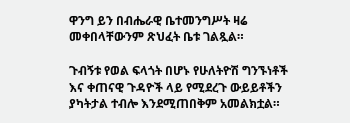ዋንግ ይን በብሔራዊ ቤተመንግሥት ዛሬ መቀበላቸውንም ጽህፈት ቤቱ ገልጿል።

ጉብኝቱ የወል ፍላጎት በሆኑ የሁለትዮሽ ግንኙነቶች እና ቀጠናዊ ጉዳዮች ላይ የሚደረጉ ውይይቶችን ያካትታል ተብሎ እንደሚጠበቅም አመልክቷል።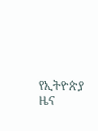የኢትዮጵያ ዜና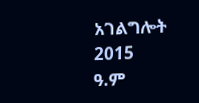አገልግሎት
2015
ዓ.ም